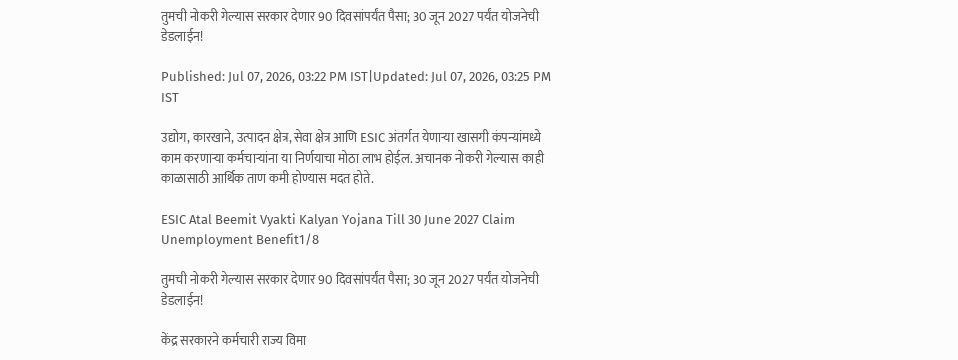तुमची नोकरी गेल्यास सरकार देणार 90 दिवसांपर्यंत पैसा; 30 जून 2027 पर्यंत योजनेची डेडलाईन!

Published: Jul 07, 2026, 03:22 PM IST|Updated: Jul 07, 2026, 03:25 PM IST

उद्योग, कारखाने, उत्पादन क्षेत्र, सेवा क्षेत्र आणि ESIC अंतर्गत येणाऱ्या खासगी कंपन्यांमध्ये काम करणाऱ्या कर्मचाऱ्यांना या निर्णयाचा मोठा लाभ होईल. अचानक नोकरी गेल्यास काही काळासाठी आर्थिक ताण कमी होण्यास मदत होते.

ESIC Atal Beemit Vyakti Kalyan Yojana Till 30 June 2027 Claim Unemployment Benefit1/8

तुमची नोकरी गेल्यास सरकार देणार 90 दिवसांपर्यंत पैसा; 30 जून 2027 पर्यंत योजनेची डेडलाईन!

केंद्र सरकारने कर्मचारी राज्य विमा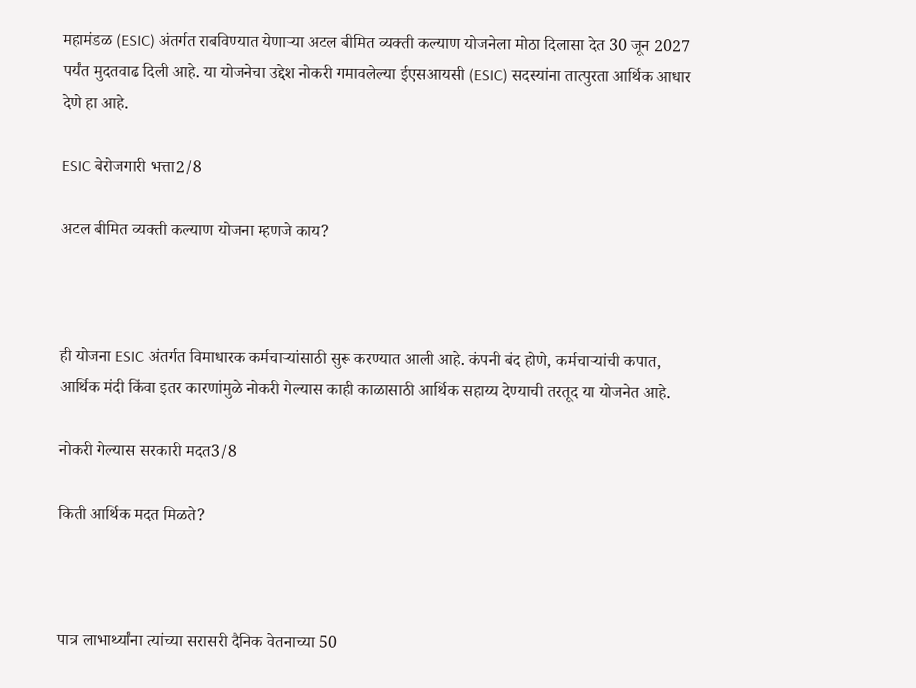महामंडळ (ESIC) अंतर्गत राबविण्यात येणाऱ्या अटल बीमित व्यक्ती कल्याण योजनेला मोठा दिलासा देत 30 जून 2027 पर्यंत मुदतवाढ दिली आहे. या योजनेचा उद्देश नोकरी गमावलेल्या ईएसआयसी (ESIC) सदस्यांना तात्पुरता आर्थिक आधार देणे हा आहे.

ESIC बेरोजगारी भत्ता2/8

अटल बीमित व्यक्ती कल्याण योजना म्हणजे काय?



ही योजना ESIC अंतर्गत विमाधारक कर्मचाऱ्यांसाठी सुरू करण्यात आली आहे. कंपनी बंद होणे, कर्मचाऱ्यांची कपात, आर्थिक मंदी किंवा इतर कारणांमुळे नोकरी गेल्यास काही काळासाठी आर्थिक सहाय्य देण्याची तरतूद या योजनेत आहे.

नोकरी गेल्यास सरकारी मदत3/8

किती आर्थिक मदत मिळते?



पात्र लाभार्थ्यांना त्यांच्या सरासरी दैनिक वेतनाच्या 50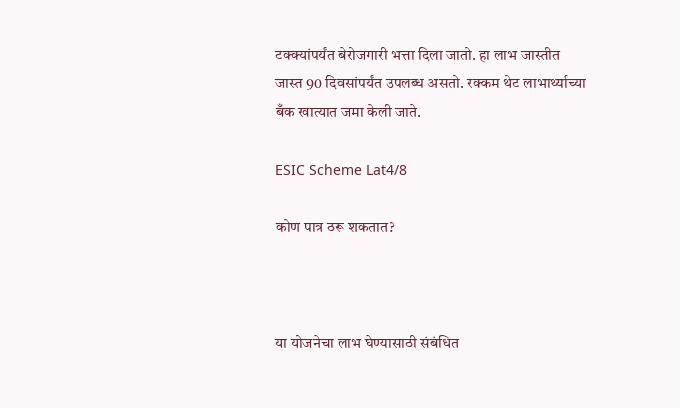टक्क्यांपर्यंत बेरोजगारी भत्ता दिला जातो. हा लाभ जास्तीत जास्त 90 दिवसांपर्यंत उपलब्ध असतो. रक्कम थेट लाभार्थ्याच्या बँक खात्यात जमा केली जाते.

ESIC Scheme Lat4/8

कोण पात्र ठरू शकतात?



या योजनेचा लाभ घेण्यासाठी संबंधित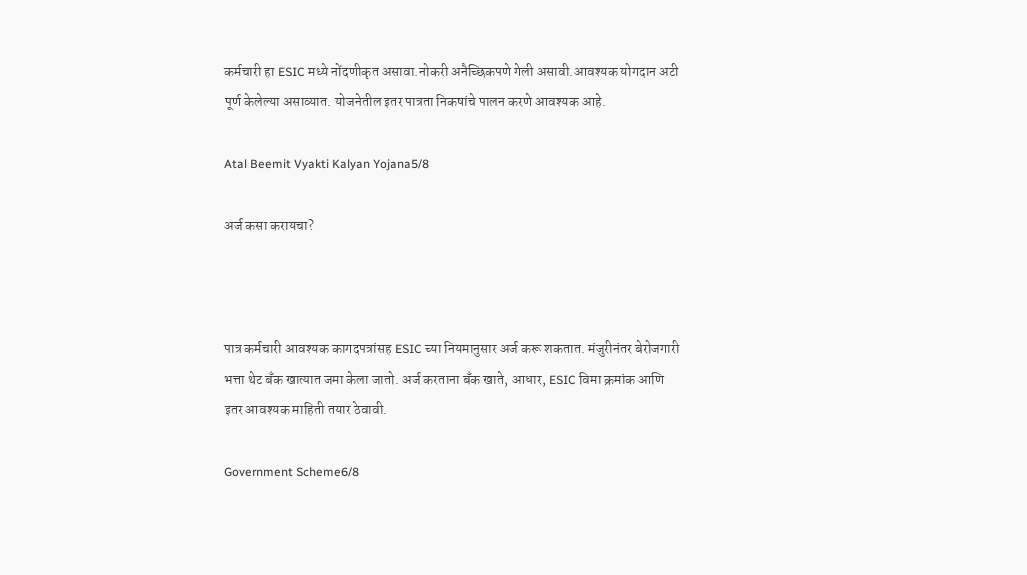कर्मचारी हा ESIC मध्ये नोंदणीकृत असावा.नोकरी अनैच्छिकपणे गेली असावी.आवश्यक योगदान अटी पूर्ण केलेल्या असाव्यात. योजनेतील इतर पात्रता निकषांचे पालन करणे आवश्यक आहे.

Atal Beemit Vyakti Kalyan Yojana5/8

अर्ज कसा करायचा?



पात्र कर्मचारी आवश्यक कागदपत्रांसह ESIC च्या नियमानुसार अर्ज करू शकतात. मंजुरीनंतर बेरोजगारी भत्ता थेट बँक खात्यात जमा केला जातो. अर्ज करताना बँक खाते, आधार, ESIC विमा क्रमांक आणि इतर आवश्यक माहिती तयार ठेवावी.

Government Scheme6/8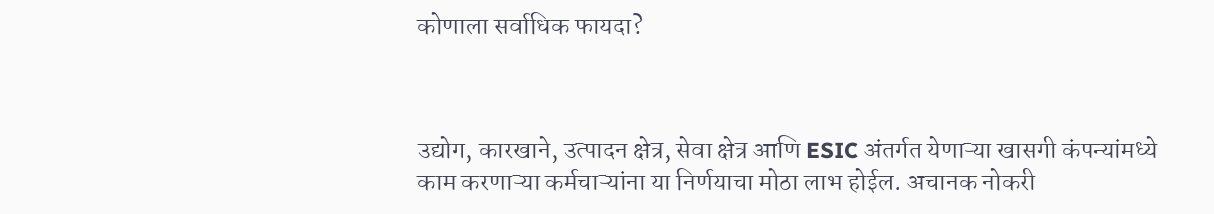कोणाला सर्वाधिक फायदा?



उद्योग, कारखाने, उत्पादन क्षेत्र, सेवा क्षेत्र आणि ESIC अंतर्गत येणाऱ्या खासगी कंपन्यांमध्ये काम करणाऱ्या कर्मचाऱ्यांना या निर्णयाचा मोठा लाभ होईल. अचानक नोकरी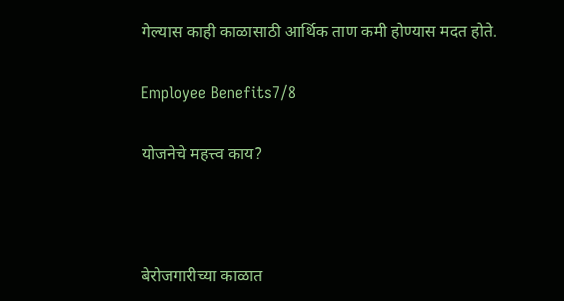गेल्यास काही काळासाठी आर्थिक ताण कमी होण्यास मदत होते.

Employee Benefits7/8

योजनेचे महत्त्व काय?



बेरोजगारीच्या काळात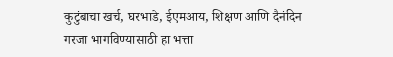कुटुंबाचा खर्च, घरभाडे, ईएमआय, शिक्षण आणि दैनंदिन गरजा भागविण्यासाठी हा भत्ता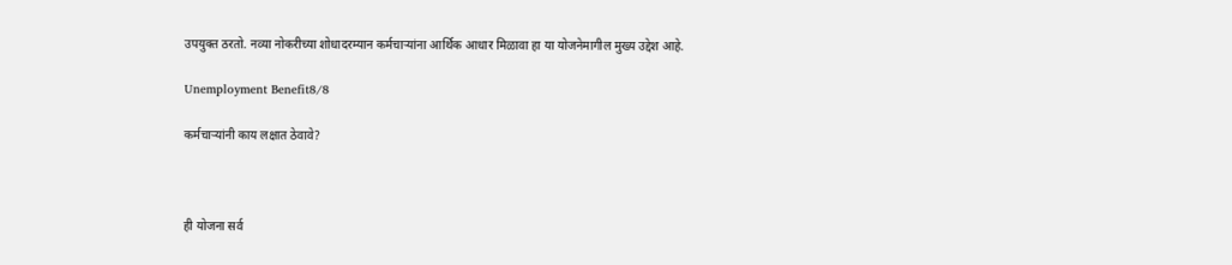उपयुक्त ठरतो. नव्या नोकरीच्या शोधादरम्यान कर्मचाऱ्यांना आर्थिक आधार मिळावा हा या योजनेमागील मुख्य उद्देश आहे.

Unemployment Benefit8/8

कर्मचाऱ्यांनी काय लक्षात ठेवावे?



ही योजना सर्व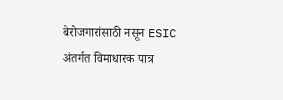बेरोजगारांसाठी नसून ESIC अंतर्गत विमाधारक पात्र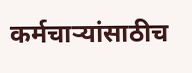कर्मचाऱ्यांसाठीच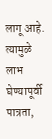लागू आहे. त्यामुळे लाभ घेण्यापूर्वी पात्रता,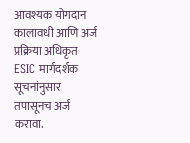आवश्यक योगदान कालावधी आणि अर्ज प्रक्रिया अधिकृत ESIC मार्गदर्शक सूचनांनुसार तपासूनच अर्ज करावा.